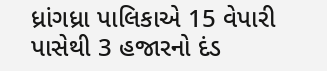ધ્રાંગધ્રા પાલિકાએ 15 વેપારી પાસેથી 3 હજારનો દંડ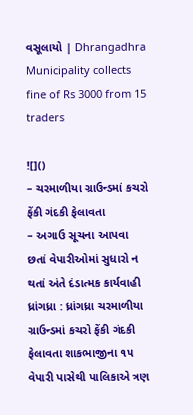વસૂલાયો | Dhrangadhra Municipality collects fine of Rs 3000 from 15 traders

![]()
– ચરમાળીયા ગ્રાઉન્ડમાં કચરો ફેંકી ગંદકી ફેલાવતા
– અગાઉ સૂચના આપવા છતાં વેપારીઓમાં સુધારો ન થતાં અંતે દંડાત્મક કાર્યવાહી
ધ્રાંગધ્રા : ધ્રાંગધ્રા ચરમાળીયા ગ્રાઉન્ડમાં કચરો ફેંકી ગંદકી ફેલાવતા શાકભાજીના ૧૫ વેપારી પાસેથી પાલિકાએ ત્રણ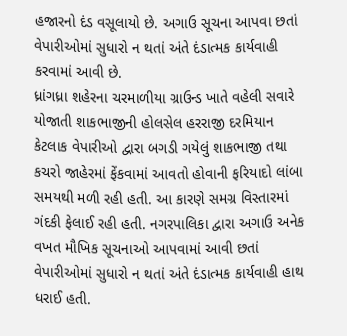હજારનો દંડ વસૂલાયો છે. અગાઉ સૂચના આપવા છતાં વેપારીઓમાં સુધારો ન થતાં અંતે દંડાત્મક કાર્યવાહી કરવામાં આવી છે.
ધ્રાંગધ્રા શહેરના ચરમાળીયા ગ્રાઉન્ડ ખાતે વહેલી સવારે યોજાતી શાકભાજીની હોલસેલ હરરાજી દરમિયાન કેટલાક વેપારીઓ દ્વારા બગડી ગયેલું શાકભાજી તથા કચરો જાહેરમાં ફેંકવામાં આવતો હોવાની ફરિયાદો લાંબા સમયથી મળી રહી હતી. આ કારણે સમગ્ર વિસ્તારમાં ગંદકી ફેલાઈ રહી હતી. નગરપાલિકા દ્વારા અગાઉ અનેક વખત મૌખિક સૂચનાઓ આપવામાં આવી છતાં વેપારીઓમાં સુધારો ન થતાં અંતે દંડાત્મક કાર્યવાહી હાથ ધરાઈ હતી.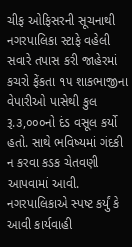ચીફ ઓફિસરની સૂચનાથી નગરપાલિકા સ્ટાફે વહેલી સવારે તપાસ કરી જાહેરમાં કચરો ફેંકતા ૧૫ શાકભાજીના વેપારીઓ પાસેથી કુલ રૂ.૩,૦૦૦નો દંડ વસૂલ કર્યો હતો. સાથે ભવિષ્યમાં ગંદકી ન કરવા કડક ચેતવણી આપવામાં આવી. નગરપાલિકાએ સ્પષ્ટ કર્યું કે આવી કાર્યવાહી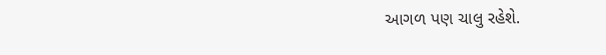આગળ પણ ચાલુ રહેશે.